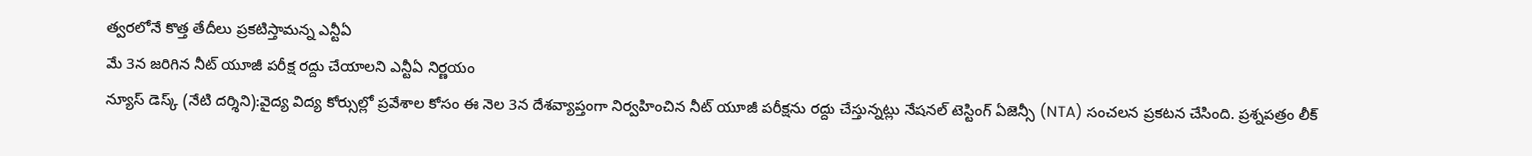త్వరలోనే కొత్త తేదీలు ప్రకటిస్తామన్న ఎన్టీఏ
మే 3న జరిగిన నీట్ యూజీ పరీక్ష రద్దు చేయాలని ఎన్టీఏ నిర్ణయం
న్యూస్ డెస్క్ (నేటి దర్శిని):వైద్య విద్య కోర్సుల్లో ప్రవేశాల కోసం ఈ నెల 3న దేశవ్యాప్తంగా నిర్వహించిన నీట్ యూజీ పరీక్షను రద్దు చేస్తున్నట్లు నేషనల్ టెస్టింగ్ ఏజెన్సీ (NTA) సంచలన ప్రకటన చేసింది. ప్రశ్నపత్రం లీక్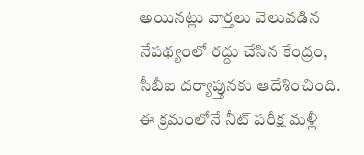అయినట్లు వార్తలు వెలువడిన నేపథ్యంలో రద్దు చేసిన కేంద్రం, సీబీఐ దర్యాప్తునకు ఆదేశించింది. ఈ క్రమంలోనే నీట్ పరీక్ష మళ్లీ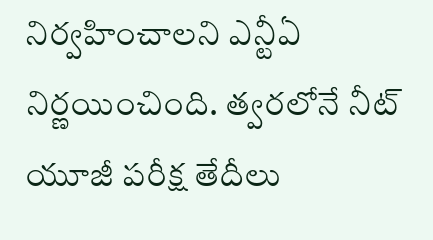నిర్వహించాలని ఎన్టీఏ నిర్ణయించింది. త్వరలోనే నీట్ యూజీ పరీక్ష తేదీలు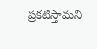ప్రకటిస్తామని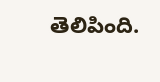తెలిపింది.